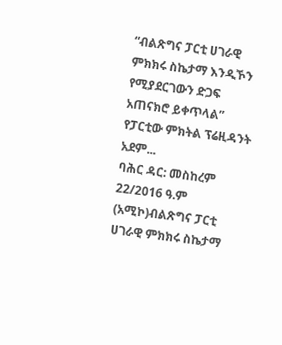“ብልጽግና ፓርቲ ሀገራዊ ምክክሩ ስኬታማ እንዲኾን የሚያደርገውን ድጋፍ አጠናክሮ ይቀጥላል” የፓርቲው ምክትል ፕሬዚዳንት አደም...
ባሕር ዳር: መስከረም 22/2016 ዓ.ም (አሚኮ)ብልጽግና ፓርቲ ሀገራዊ ምክክሩ ስኬታማ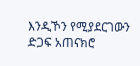እንዲኾን የሚያደርገውን ድጋፍ አጠናክሮ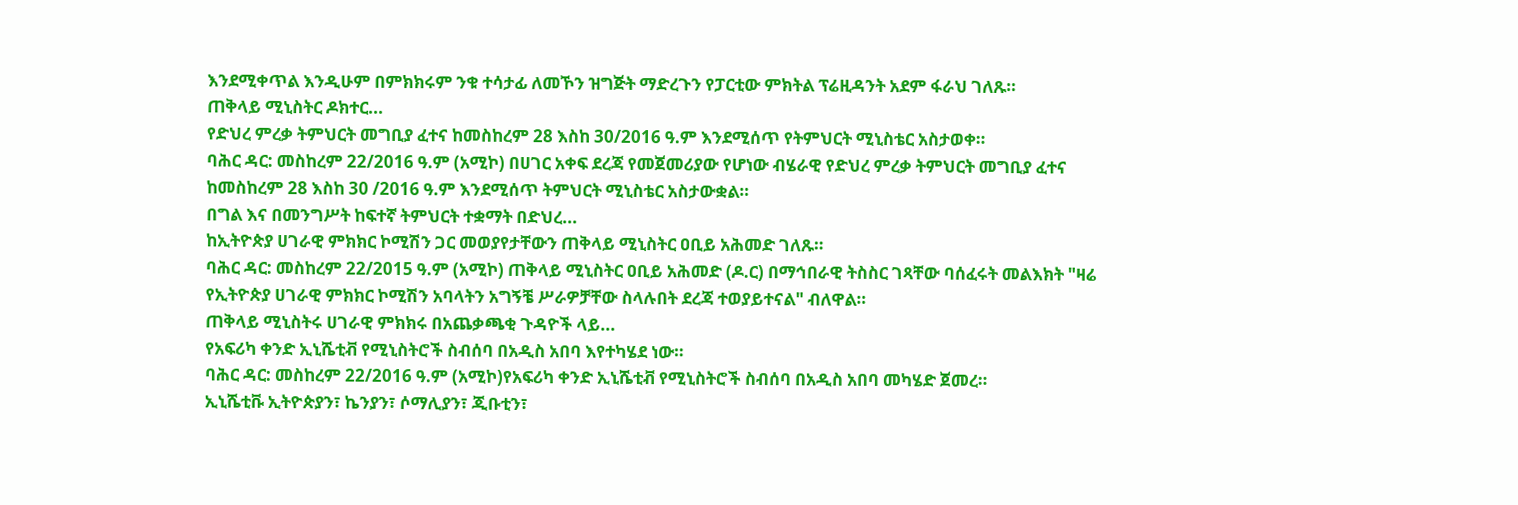እንደሚቀጥል እንዲሁም በምክክሩም ንቁ ተሳታፊ ለመኾን ዝግጅት ማድረጉን የፓርቲው ምክትል ፕሬዚዳንት አደም ፋራህ ገለጹ።
ጠቅላይ ሚኒስትር ዶክተር...
የድህረ ምረቃ ትምህርት መግቢያ ፈተና ከመስከረም 28 እስከ 30/2016 ዓ.ም እንደሚሰጥ የትምህርት ሚኒስቴር አስታወቀ።
ባሕር ዳር: መስከረም 22/2016 ዓ.ም (አሚኮ) በሀገር አቀፍ ደረጃ የመጀመሪያው የሆነው ብሄራዊ የድህረ ምረቃ ትምህርት መግቢያ ፈተና ከመስከረም 28 እስከ 30 /2016 ዓ.ም እንደሚሰጥ ትምህርት ሚኒስቴር አስታውቋል።
በግል እና በመንግሥት ከፍተኛ ትምህርት ተቋማት በድህረ...
ከኢትዮጵያ ሀገራዊ ምክክር ኮሚሽን ጋር መወያየታቸውን ጠቅላይ ሚኒስትር ዐቢይ አሕመድ ገለጹ።
ባሕር ዳር: መስከረም 22/2015 ዓ.ም (አሚኮ) ጠቅላይ ሚኒስትር ዐቢይ አሕመድ (ዶ.ር) በማኅበራዊ ትስስር ገጻቸው ባሰፈሩት መልእክት "ዛሬ የኢትዮጵያ ሀገራዊ ምክክር ኮሚሽን አባላትን አግኝቼ ሥራዎቻቸው ስላሉበት ደረጃ ተወያይተናል" ብለዋል።
ጠቅላይ ሚኒስትሩ ሀገራዊ ምክክሩ በአጨቃጫቂ ጉዳዮች ላይ...
የአፍሪካ ቀንድ ኢኒሼቲቭ የሚኒስትሮች ስብሰባ በአዲስ አበባ እየተካሄደ ነው።
ባሕር ዳር: መስከረም 22/2016 ዓ.ም (አሚኮ)የአፍሪካ ቀንድ ኢኒሼቲቭ የሚኒስትሮች ስብሰባ በአዲስ አበባ መካሄድ ጀመረ።
ኢኒሼቲቩ ኢትዮጵያን፣ ኬንያን፣ ሶማሊያን፣ ጂቡቲን፣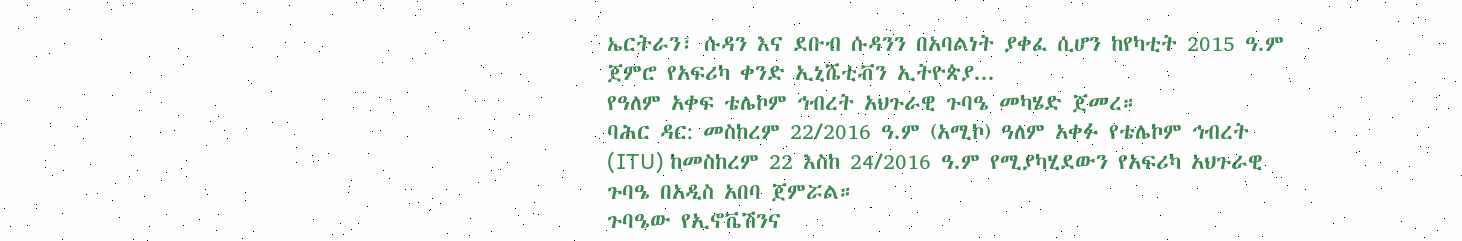ኤርትራን፣ ሱዳን እና ደቡብ ሱዳንን በአባልነት ያቀፈ ሲሆን ከየካቲት 2015 ዓ.ም ጀምሮ የአፍሪካ ቀንድ ኢኒሼቲቭን ኢትዮጵያ...
የዓለም አቀፍ ቴሌኮም ኅብረት አህጉራዊ ጉባዔ መካሄድ ጀመረ።
ባሕር ዳር: መስከረም 22/2016 ዓ.ም (አሚኮ) ዓለም አቀፉ የቴሌኮም ኅብረት (ITU) ከመስከረም 22 እስከ 24/2016 ዓ.ም የሚያካሂደውን የአፍሪካ አህጉራዊ ጉባዔ በአዲስ አበባ ጀምሯል።
ጉባዔው የኢኖቬሽንና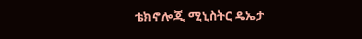ቴክኖሎጂ ሚኒስትር ዴኤታ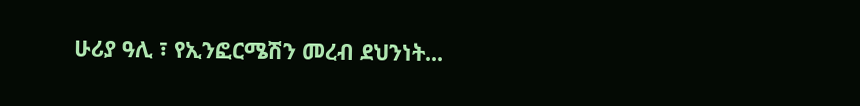ሁሪያ ዓሊ ፣ የኢንፎርሜሽን መረብ ደህንነት...